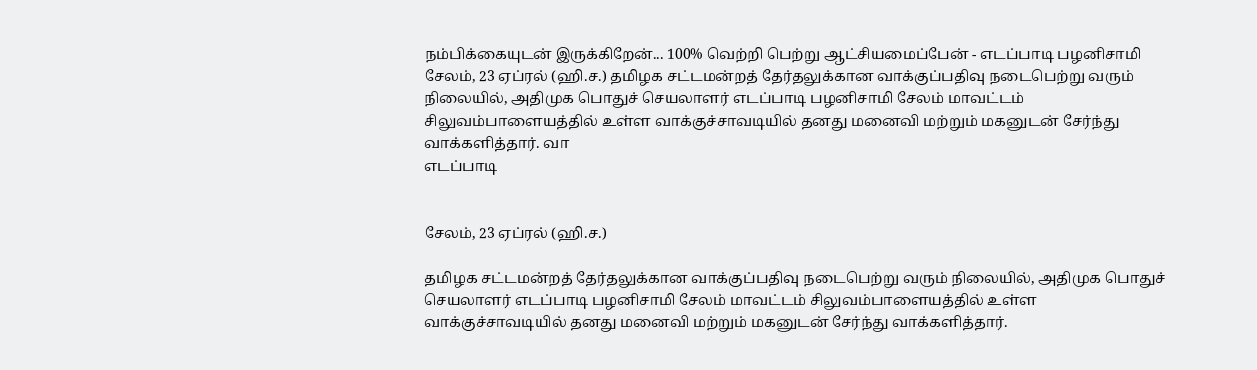நம்பிக்கையுடன் இருக்கிறேன்... 100% வெற்றி பெற்று ஆட்சியமைப்பேன் - எடப்பாடி பழனிசாமி
சேலம், 23 ஏப்ரல் (ஹி.ச.) தமிழக சட்டமன்றத் தேர்தலுக்கான வாக்குப்பதிவு நடைபெற்று வரும் நிலையில், அதிமுக பொதுச் செயலாளர் எடப்பாடி பழனிசாமி சேலம் மாவட்டம் சிலுவம்பாளையத்தில் உள்ள வாக்குச்சாவடியில் தனது மனைவி மற்றும் மகனுடன் சேர்ந்து வாக்களித்தார். வா
எடப்பாடி


சேலம், 23 ஏப்ரல் (ஹி.ச.)

தமிழக சட்டமன்றத் தேர்தலுக்கான வாக்குப்பதிவு நடைபெற்று வரும் நிலையில், அதிமுக பொதுச் செயலாளர் எடப்பாடி பழனிசாமி சேலம் மாவட்டம் சிலுவம்பாளையத்தில் உள்ள வாக்குச்சாவடியில் தனது மனைவி மற்றும் மகனுடன் சேர்ந்து வாக்களித்தார்.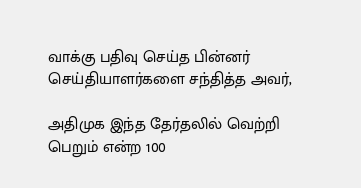வாக்கு பதிவு செய்த பின்னர் செய்தியாளர்களை சந்தித்த அவர்,

அதிமுக இந்த தேர்தலில் வெற்றி பெறும் என்ற 100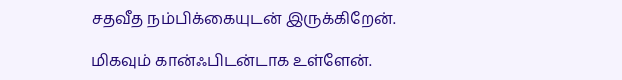சதவீத நம்பிக்கையுடன் இருக்கிறேன்.

மிகவும் கான்ஃபிடன்டாக உள்ளேன்.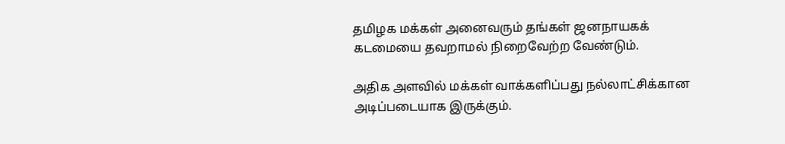தமிழக மக்கள் அனைவரும் தங்கள் ஜனநாயகக் கடமையை தவறாமல் நிறைவேற்ற வேண்டும்.

அதிக அளவில் மக்கள் வாக்களிப்பது நல்லாட்சிக்கான அடிப்படையாக இருக்கும்.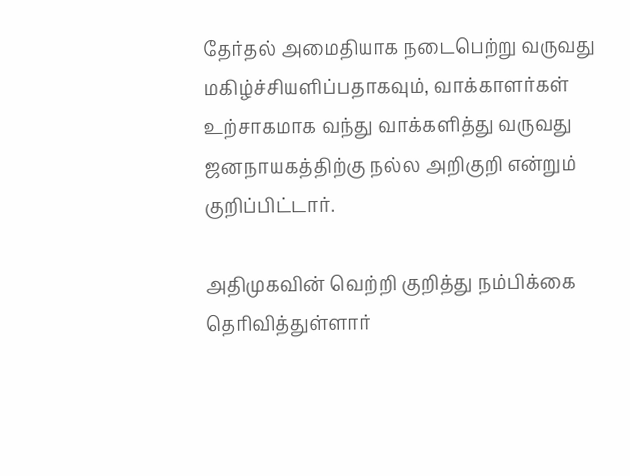தேர்தல் அமைதியாக நடைபெற்று வருவது மகிழ்ச்சியளிப்பதாகவும், வாக்காளர்கள் உற்சாகமாக வந்து வாக்களித்து வருவது ஜனநாயகத்திற்கு நல்ல அறிகுறி என்றும் குறிப்பிட்டார்.

அதிமுகவின் வெற்றி குறித்து நம்பிக்கை தெரிவித்துள்ளார்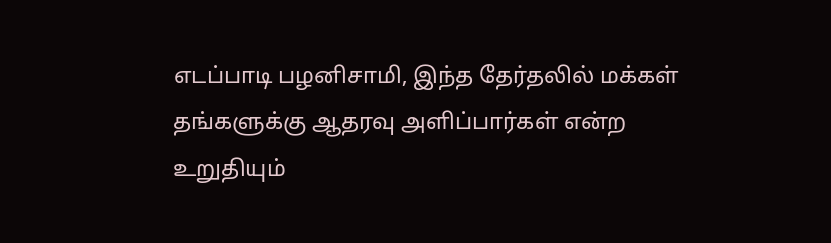எடப்பாடி பழனிசாமி, இந்த தேர்தலில் மக்கள் தங்களுக்கு ஆதரவு அளிப்பார்கள் என்ற உறுதியும்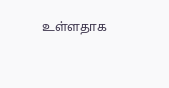உள்ளதாக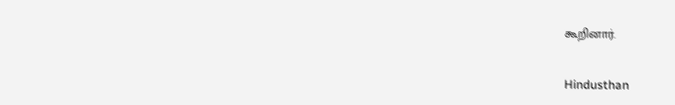கூறினார்.

Hindusthan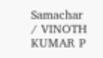Samachar / VINOTH KUMAR P